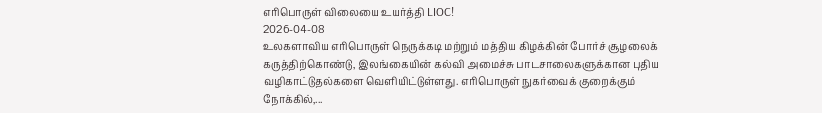எரிபொருள் விலையை உயர்த்தி LIOC!
2026-04-08
உலகளாவிய எரிபொருள் நெருக்கடி மற்றும் மத்திய கிழக்கின் போர்ச் சூழலைக் கருத்திற்கொண்டு, இலங்கையின் கல்வி அமைச்சு பாடசாலைகளுக்கான புதிய வழிகாட்டுதல்களை வெளியிட்டுள்ளது. எரிபொருள் நுகர்வைக் குறைக்கும் நோக்கில்,...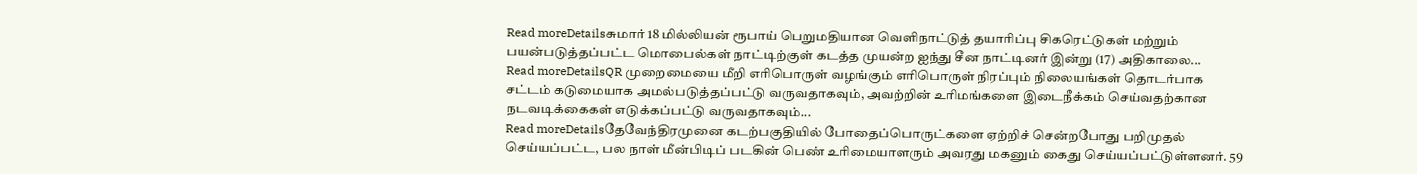Read moreDetailsசுமார் 18 மில்லியன் ரூபாய் பெறுமதியான வெளிநாட்டுத் தயாரிப்பு சிகரெட்டுகள் மற்றும் பயன்படுத்தப்பட்ட மொபைல்கள் நாட்டிற்குள் கடத்த முயன்ற ஐந்து சீன நாட்டினர் இன்று (17) அதிகாலை...
Read moreDetailsQR முறைமையை மீறி எரிபொருள் வழங்கும் எரிபொருள் நிரப்பும் நிலையங்கள் தொடர்பாக சட்டம் கடுமையாக அமல்படுத்தப்பட்டு வருவதாகவும், அவற்றின் உரிமங்களை இடைநீக்கம் செய்வதற்கான நடவடிக்கைகள் எடுக்கப்பட்டு வருவதாகவும்...
Read moreDetailsதேவேந்திரமுனை கடற்பகுதியில் போதைப்பொருட்களை ஏற்றிச் சென்றபோது பறிமுதல் செய்யப்பட்ட, பல நாள் மீன்பிடிப் படகின் பெண் உரிமையாளரும் அவரது மகனும் கைது செய்யப்பட்டுள்ளனர். 59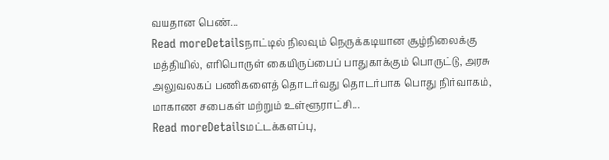வயதான பெண்...
Read moreDetailsநாட்டில் நிலவும் நெருக்கடியான சூழ்நிலைக்கு மத்தியில், எரிபொருள் கையிருப்பைப் பாதுகாக்கும் பொருட்டு, அரசு அலுவலகப் பணிகளைத் தொடர்வது தொடர்பாக பொது நிர்வாகம், மாகாண சபைகள் மற்றும் உள்ளூராட்சி...
Read moreDetailsமட்டக்களப்பு,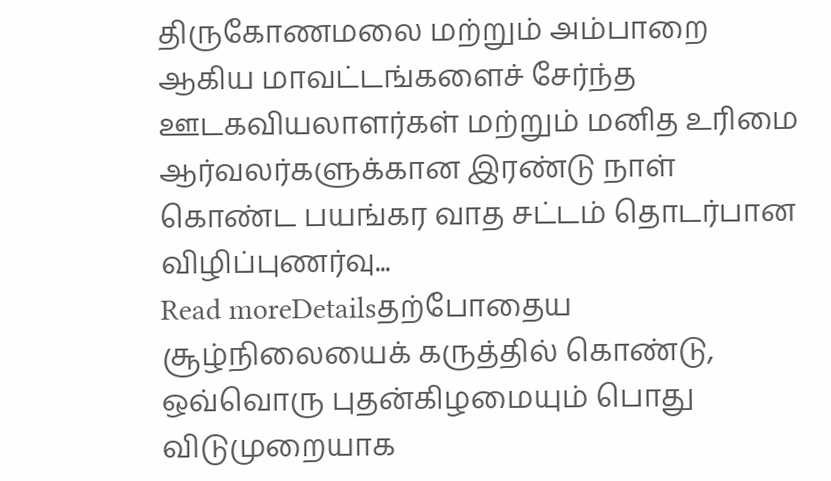திருகோணமலை மற்றும் அம்பாறை ஆகிய மாவட்டங்களைச் சேர்ந்த ஊடகவியலாளர்கள் மற்றும் மனித உரிமை ஆர்வலர்களுக்கான இரண்டு நாள் கொண்ட பயங்கர வாத சட்டம் தொடர்பான விழிப்புணர்வு...
Read moreDetailsதற்போதைய சூழ்நிலையைக் கருத்தில் கொண்டு, ஒவ்வொரு புதன்கிழமையும் பொது விடுமுறையாக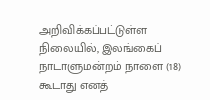அறிவிக்கப்பட்டுள்ள நிலையில், இலங்கைப் நாடாளுமன்றம் நாளை (18) கூடாது எனத்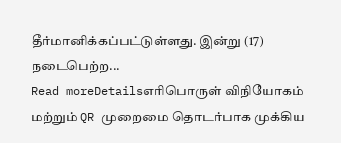தீர்மானிக்கப்பட்டுள்ளது. இன்று (17) நடைபெற்ற...
Read moreDetailsஎரிபொருள் விநியோகம் மற்றும் QR முறைமை தொடர்பாக முக்கிய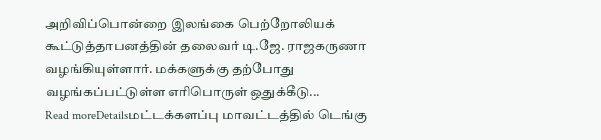அறிவிப்பொன்றை இலங்கை பெற்றோலியக் கூட்டுத்தாபனத்தின் தலைவர் டி.ஜே. ராஜகருணா வழங்கியுள்ளார். மக்களுக்கு தற்போது வழங்கப்பட்டுள்ள எரிபொருள் ஒதுக்கீடு...
Read moreDetailsமட்டக்களப்பு மாவட்டத்தில் டெங்கு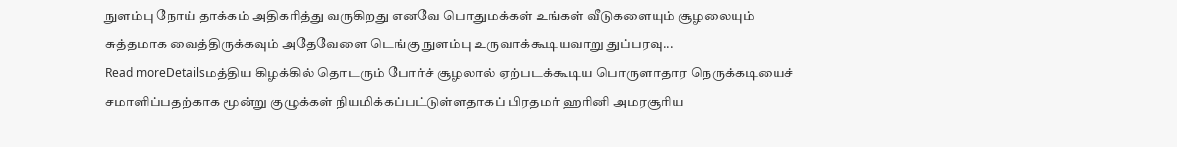நுளம்பு நோய் தாக்கம் அதிகரித்து வருகிறது எனவே பொதுமக்கள் உங்கள் வீடுகளையும் சூழலையும் சுத்தமாக வைத்திருக்கவும் அதேவேளை டெங்கு நுளம்பு உருவாக்கூடியவாறு துப்பரவு...
Read moreDetailsமத்திய கிழக்கில் தொடரும் போர்ச் சூழலால் ஏற்படக்கூடிய பொருளாதார நெருக்கடியைச் சமாளிப்பதற்காக மூன்று குழுக்கள் நியமிக்கப்பட்டுள்ளதாகப் பிரதமர் ஹரினி அமரசூரிய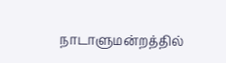நாடாளுமன்றத்தில்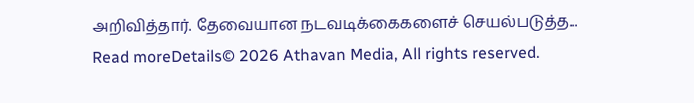அறிவித்தார். தேவையான நடவடிக்கைகளைச் செயல்படுத்த...
Read moreDetails© 2026 Athavan Media, All rights reserved.